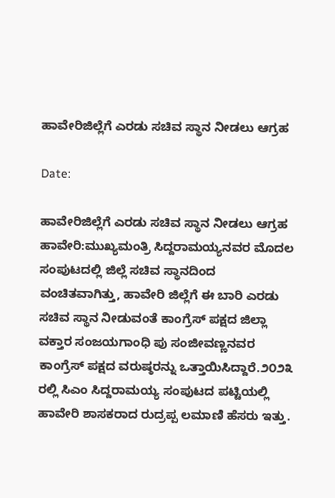ಹಾವೇರಿಜಿಲ್ಲೆಗೆ ಎರಡು ಸಚಿವ ಸ್ಥಾನ ನೀಡಲು ಆಗ್ರಹ

Date:

ಹಾವೇರಿಜಿಲ್ಲೆಗೆ ಎರಡು ಸಚಿವ ಸ್ಥಾನ ನೀಡಲು ಆಗ್ರಹ
ಹಾವೇರಿ:ಮುಖ್ಯಮಂತ್ರಿ ಸಿದ್ದರಾಮಯ್ಯನವರ ಮೊದಲ ಸಂಪುಟದಲ್ಲಿ ಜಿಲ್ಲೆ ಸಚಿವ ಸ್ಥಾನದಿಂದ ವಂಚಿತವಾಗಿತ್ತು, ಹಾವೇರಿ ಜಿಲ್ಲೆಗೆ ಈ ಬಾರಿ ಎರಡು ಸಚಿವ ಸ್ಥಾನ ನೀಡುವಂತೆ ಕಾಂಗ್ರೆಸ್ ಪಕ್ಷದ ಜಿಲ್ಲಾ ವಕ್ತಾರ ಸಂಜಯಗಾಂಧಿ ಪು ಸಂಜೀವಣ್ಣನವರ ಕಾಂಗ್ರೆಸ್ ಪಕ್ಷದ ವರುಷ್ಠರನ್ನು ಒತ್ತಾಯಿಸಿದ್ದಾರೆ.೨೦೨೩ ರಲ್ಲಿ ಸಿಎಂ ಸಿದ್ದರಾಮಯ್ಯ ಸಂಪುಟದ ಪಟ್ಟಿಯಲ್ಲಿ ಹಾವೇರಿ ಶಾಸಕರಾದ ರುದ್ರಪ್ಪ ಲಮಾಣಿ ಹೆಸರು ಇತ್ತು.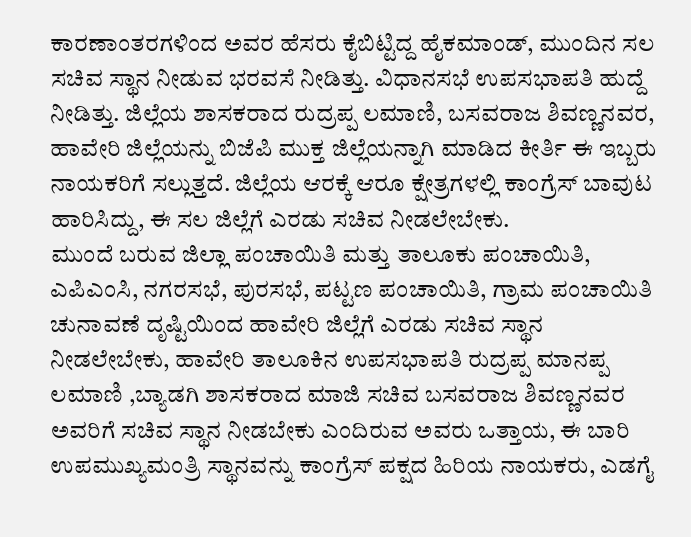ಕಾರಣಾಂತರಗಳಿಂದ ಅವರ ಹೆಸರು ಕೈಬಿಟ್ಟಿದ್ದ ಹೈಕಮಾಂಡ್, ಮುಂದಿನ ಸಲ ಸಚಿವ ಸ್ಥಾನ ನೀಡುವ ಭರವಸೆ ನೀಡಿತ್ತು. ವಿಧಾನಸಭೆ ಉಪಸಭಾಪತಿ ಹುದ್ದೆ ನೀಡಿತ್ತು. ಜಿಲ್ಲೆಯ ಶಾಸಕರಾದ ರುದ್ರಪ್ಪ ಲಮಾಣಿ, ಬಸವರಾಜ ಶಿವಣ್ಣನವರ, ಹಾವೇರಿ ಜಿಲ್ಲೆಯನ್ನು ಬಿಜೆಪಿ ಮುಕ್ತ ಜಿಲ್ಲೆಯನ್ನಾಗಿ ಮಾಡಿದ ಕೀರ್ತಿ ಈ ಇಬ್ಬರು ನಾಯಕರಿಗೆ ಸಲ್ಲುತ್ತದೆ. ಜಿಲ್ಲೆಯ ಆರಕ್ಕೆ ಆರೂ ಕ್ಷೇತ್ರಗಳಲ್ಲಿ ಕಾಂಗ್ರೆಸ್ ಬಾವುಟ ಹಾರಿಸಿದ್ದು, ಈ ಸಲ ಜಿಲ್ಲೆಗೆ ಎರಡು ಸಚಿವ ನೀಡಲೇಬೇಕು.
ಮುಂದೆ ಬರುವ ಜಿಲ್ಲಾ ಪಂಚಾಯಿತಿ ಮತ್ತು ತಾಲೂಕು ಪಂಚಾಯಿತಿ, ಎಪಿಎಂಸಿ, ನಗರಸಭೆ, ಪುರಸಭೆ, ಪಟ್ಟಣ ಪಂಚಾಯಿತಿ, ಗ್ರಾಮ ಪಂಚಾಯಿತಿ ಚುನಾವಣೆ ದೃಷ್ಟಿಯಿಂದ ಹಾವೇರಿ ಜಿಲ್ಲೆಗೆ ಎರಡು ಸಚಿವ ಸ್ಥಾನ ನೀಡಲೇಬೇಕು, ಹಾವೇರಿ ತಾಲೂಕಿನ ಉಪಸಭಾಪತಿ ರುದ್ರಪ್ಪ ಮಾನಪ್ಪ ಲಮಾಣಿ ,ಬ್ಯಾಡಗಿ ಶಾಸಕರಾದ ಮಾಜಿ ಸಚಿವ ಬಸವರಾಜ ಶಿವಣ್ಣನವರ ಅವರಿಗೆ ಸಚಿವ ಸ್ಥಾನ ನೀಡಬೇಕು ಎಂದಿರುವ ಅವರು ಒತ್ತಾಯ, ಈ ಬಾರಿ ಉಪಮುಖ್ಯಮಂತ್ರಿ ಸ್ಥಾನವನ್ನು ಕಾಂಗ್ರೆಸ್ ಪಕ್ಷದ ಹಿರಿಯ ನಾಯಕರು, ಎಡಗೈ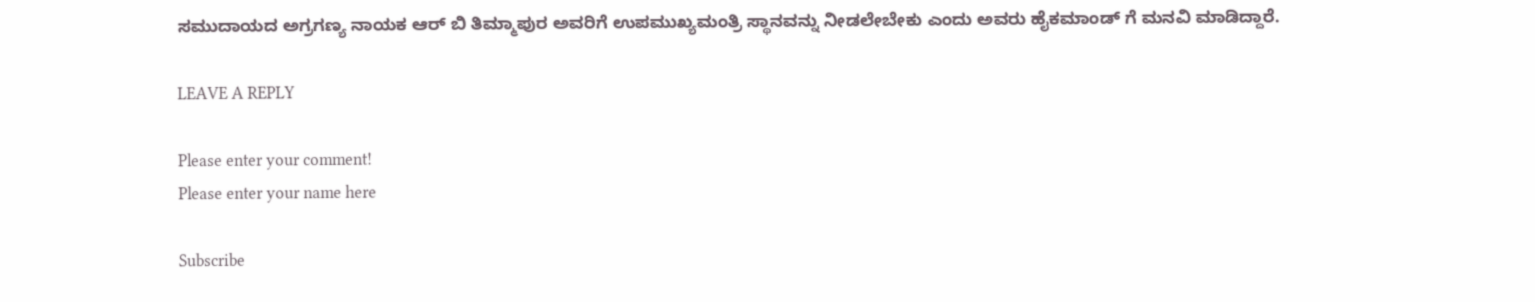ಸಮುದಾಯದ ಅಗ್ರಗಣ್ಯ ನಾಯಕ ಆರ್ ಬಿ ತಿಮ್ಮಾಪುರ ಅವರಿಗೆ ಉಪಮುಖ್ಯಮಂತ್ರಿ ಸ್ಥಾನವನ್ನು ನೀಡಲೇಬೇಕು ಎಂದು ಅವರು ಹೈಕಮಾಂಡ್ ಗೆ ಮನವಿ ಮಾಡಿದ್ದಾರೆ.

LEAVE A REPLY

Please enter your comment!
Please enter your name here

Subscribe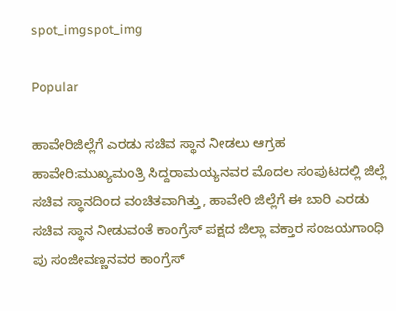spot_imgspot_img

Popular

ಹಾವೇರಿಜಿಲ್ಲೆಗೆ ಎರಡು ಸಚಿವ ಸ್ಥಾನ ನೀಡಲು ಆಗ್ರಹ
ಹಾವೇರಿ:ಮುಖ್ಯಮಂತ್ರಿ ಸಿದ್ದರಾಮಯ್ಯನವರ ಮೊದಲ ಸಂಪುಟದಲ್ಲಿ ಜಿಲ್ಲೆ ಸಚಿವ ಸ್ಥಾನದಿಂದ ವಂಚಿತವಾಗಿತ್ತು, ಹಾವೇರಿ ಜಿಲ್ಲೆಗೆ ಈ ಬಾರಿ ಎರಡು ಸಚಿವ ಸ್ಥಾನ ನೀಡುವಂತೆ ಕಾಂಗ್ರೆಸ್ ಪಕ್ಷದ ಜಿಲ್ಲಾ ವಕ್ತಾರ ಸಂಜಯಗಾಂಧಿ ಪು ಸಂಜೀವಣ್ಣನವರ ಕಾಂಗ್ರೆಸ್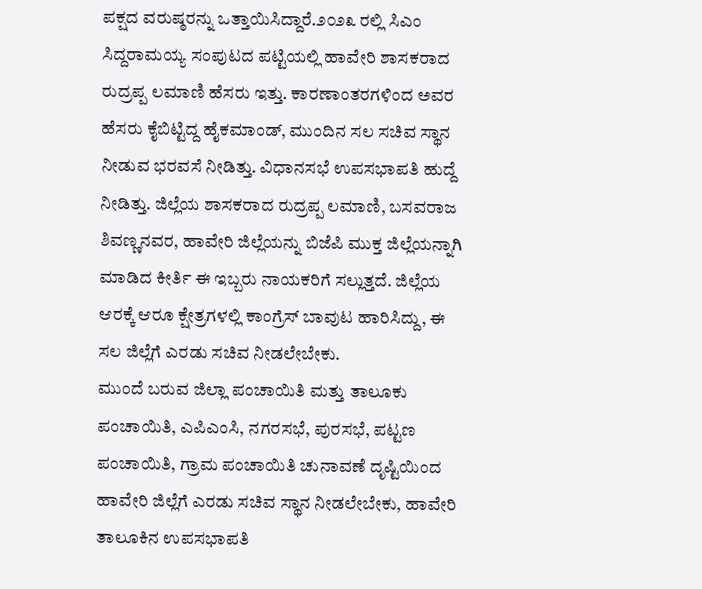ಪಕ್ಷದ ವರುಷ್ಠರನ್ನು ಒತ್ತಾಯಿಸಿದ್ದಾರೆ.೨೦೨೩ ರಲ್ಲಿ ಸಿಎಂ ಸಿದ್ದರಾಮಯ್ಯ ಸಂಪುಟದ ಪಟ್ಟಿಯಲ್ಲಿ ಹಾವೇರಿ ಶಾಸಕರಾದ ರುದ್ರಪ್ಪ ಲಮಾಣಿ ಹೆಸರು ಇತ್ತು. ಕಾರಣಾಂತರಗಳಿಂದ ಅವರ ಹೆಸರು ಕೈಬಿಟ್ಟಿದ್ದ ಹೈಕಮಾಂಡ್, ಮುಂದಿನ ಸಲ ಸಚಿವ ಸ್ಥಾನ ನೀಡುವ ಭರವಸೆ ನೀಡಿತ್ತು. ವಿಧಾನಸಭೆ ಉಪಸಭಾಪತಿ ಹುದ್ದೆ ನೀಡಿತ್ತು. ಜಿಲ್ಲೆಯ ಶಾಸಕರಾದ ರುದ್ರಪ್ಪ ಲಮಾಣಿ, ಬಸವರಾಜ ಶಿವಣ್ಣನವರ, ಹಾವೇರಿ ಜಿಲ್ಲೆಯನ್ನು ಬಿಜೆಪಿ ಮುಕ್ತ ಜಿಲ್ಲೆಯನ್ನಾಗಿ ಮಾಡಿದ ಕೀರ್ತಿ ಈ ಇಬ್ಬರು ನಾಯಕರಿಗೆ ಸಲ್ಲುತ್ತದೆ. ಜಿಲ್ಲೆಯ ಆರಕ್ಕೆ ಆರೂ ಕ್ಷೇತ್ರಗಳಲ್ಲಿ ಕಾಂಗ್ರೆಸ್ ಬಾವುಟ ಹಾರಿಸಿದ್ದು, ಈ ಸಲ ಜಿಲ್ಲೆಗೆ ಎರಡು ಸಚಿವ ನೀಡಲೇಬೇಕು.
ಮುಂದೆ ಬರುವ ಜಿಲ್ಲಾ ಪಂಚಾಯಿತಿ ಮತ್ತು ತಾಲೂಕು ಪಂಚಾಯಿತಿ, ಎಪಿಎಂಸಿ, ನಗರಸಭೆ, ಪುರಸಭೆ, ಪಟ್ಟಣ ಪಂಚಾಯಿತಿ, ಗ್ರಾಮ ಪಂಚಾಯಿತಿ ಚುನಾವಣೆ ದೃಷ್ಟಿಯಿಂದ ಹಾವೇರಿ ಜಿಲ್ಲೆಗೆ ಎರಡು ಸಚಿವ ಸ್ಥಾನ ನೀಡಲೇಬೇಕು, ಹಾವೇರಿ ತಾಲೂಕಿನ ಉಪಸಭಾಪತಿ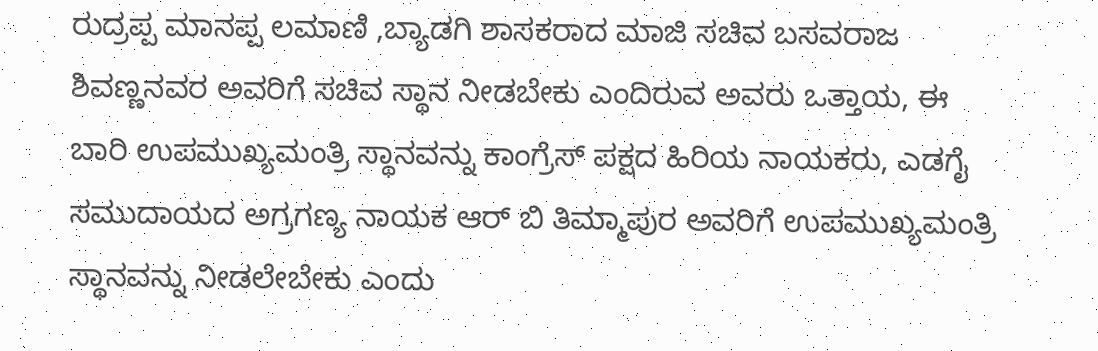ರುದ್ರಪ್ಪ ಮಾನಪ್ಪ ಲಮಾಣಿ ,ಬ್ಯಾಡಗಿ ಶಾಸಕರಾದ ಮಾಜಿ ಸಚಿವ ಬಸವರಾಜ ಶಿವಣ್ಣನವರ ಅವರಿಗೆ ಸಚಿವ ಸ್ಥಾನ ನೀಡಬೇಕು ಎಂದಿರುವ ಅವರು ಒತ್ತಾಯ, ಈ ಬಾರಿ ಉಪಮುಖ್ಯಮಂತ್ರಿ ಸ್ಥಾನವನ್ನು ಕಾಂಗ್ರೆಸ್ ಪಕ್ಷದ ಹಿರಿಯ ನಾಯಕರು, ಎಡಗೈ ಸಮುದಾಯದ ಅಗ್ರಗಣ್ಯ ನಾಯಕ ಆರ್ ಬಿ ತಿಮ್ಮಾಪುರ ಅವರಿಗೆ ಉಪಮುಖ್ಯಮಂತ್ರಿ ಸ್ಥಾನವನ್ನು ನೀಡಲೇಬೇಕು ಎಂದು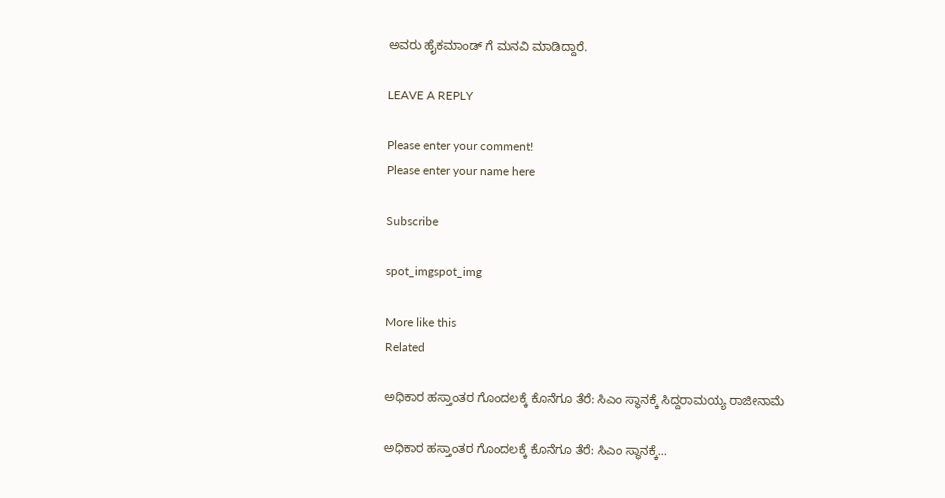ಅವರು ಹೈಕಮಾಂಡ್ ಗೆ ಮನವಿ ಮಾಡಿದ್ದಾರೆ.

LEAVE A REPLY

Please enter your comment!
Please enter your name here

Subscribe

spot_imgspot_img

More like this
Related

ಅಧಿಕಾರ ಹಸ್ತಾಂತರ ಗೊಂದಲಕ್ಕೆ ಕೊನೆಗೂ ತೆರೆ: ಸಿಎಂ ಸ್ಥಾನಕ್ಕೆ ಸಿದ್ದರಾಮಯ್ಯ ರಾಜೀನಾಮೆ

ಅಧಿಕಾರ ಹಸ್ತಾಂತರ ಗೊಂದಲಕ್ಕೆ ಕೊನೆಗೂ ತೆರೆ: ಸಿಎಂ ಸ್ಥಾನಕ್ಕೆ...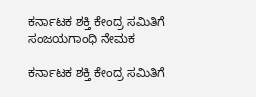ಕರ್ನಾಟಕ ಶಕ್ತಿ ಕೇಂದ್ರ ಸಮಿತಿಗೆ ಸಂಜಯಗಾಂಧಿ ನೇಮಕ

ಕರ್ನಾಟಕ ಶಕ್ತಿ ಕೇಂದ್ರ ಸಮಿತಿಗೆ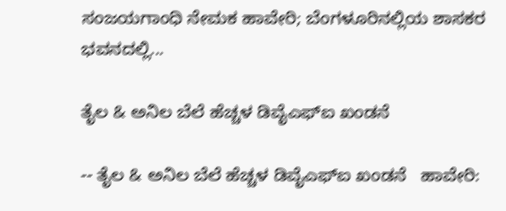ಸಂಜಯಗಾಂಧಿ ನೇಮಕ ಹಾವೇರಿ; ಬೆಂಗಳೂರಿನಲ್ಲಿಯ ಶಾಸಕರ ಭವನದಲ್ಲಿ...

ತೈಲ & ಅನಿಲ ಬೆಲೆ ಹೆಚ್ಚಳ ಡಿವೈಎಫ್‌ಐ ಖಂಡನೆ

-- ತೈಲ & ಅನಿಲ ಬೆಲೆ ಹೆಚ್ಚಳ ಡಿವೈಎಫ್‌ಐ ಖಂಡನೆ   ಹಾವೇರಿ: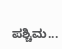ಪಶ್ಚಿಮ...